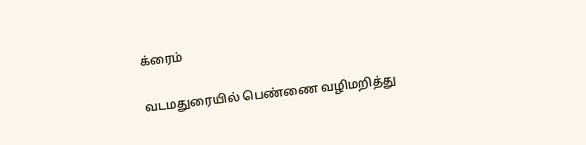க்ரைம்

வடமதுரையில் பெண்ணை வழிமறித்து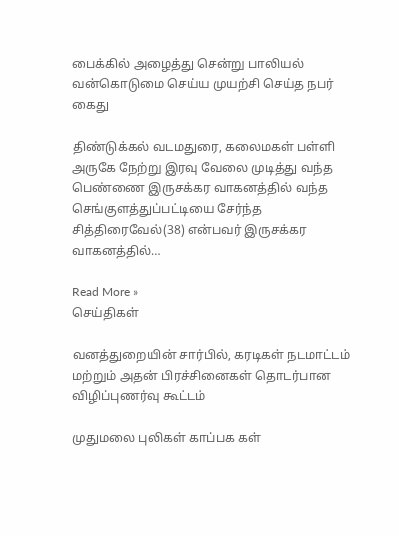பைக்கில் அழைத்து சென்று பாலியல் வன்கொடுமை செய்ய முயற்சி செய்த நபர் கைது

திண்டுக்கல் வடமதுரை, கலைமகள் பள்ளி அருகே நேற்று இரவு வேலை முடித்து வந்த பெண்ணை இருசக்கர வாகனத்தில் வந்த செங்குளத்துப்பட்டியை சேர்ந்த சித்திரைவேல்(38) என்பவர் இருசக்கர வாகனத்தில்…

Read More »
செய்திகள்

வனத்துறையின் சார்பில், கரடிகள் நடமாட்டம் மற்றும் அதன் பிரச்சினைகள் தொடர்பான விழிப்புணர்வு கூட்டம்

முதுமலை புலிகள் காப்பக கள்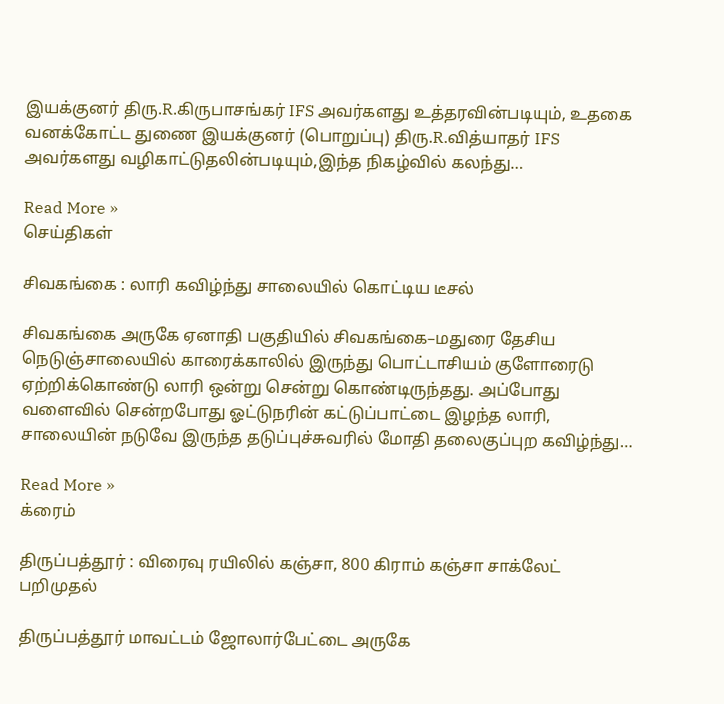இயக்குனர் திரு.R.கிருபாசங்கர் IFS அவர்களது உத்தரவின்படியும், உதகை வனக்கோட்ட துணை இயக்குனர் (பொறுப்பு) திரு.R.வித்யாதர் IFS அவர்களது வழிகாட்டுதலின்படியும்,இந்த நிகழ்வில் கலந்து…

Read More »
செய்திகள்

சிவகங்கை : லாரி கவிழ்ந்து சாலையில் கொட்டிய டீசல்

சிவகங்கை அருகே ஏனாதி பகுதியில் சிவகங்கை–மதுரை தேசிய நெடுஞ்சாலையில் காரைக்காலில் இருந்து பொட்டாசியம் குளோரைடு ஏற்றிக்கொண்டு லாரி ஒன்று சென்று கொண்டிருந்தது. அப்போது வளைவில் சென்றபோது ஓட்டுநரின் கட்டுப்பாட்டை இழந்த லாரி, சாலையின் நடுவே இருந்த தடுப்புச்சுவரில் மோதி தலைகுப்புற கவிழ்ந்து…

Read More »
க்ரைம்

திருப்பத்தூர் : விரைவு ரயிலில் கஞ்சா, 800 கிராம் கஞ்சா சாக்லேட் பறிமுதல்

திருப்பத்தூர் மாவட்டம் ஜோலார்பேட்டை அருகே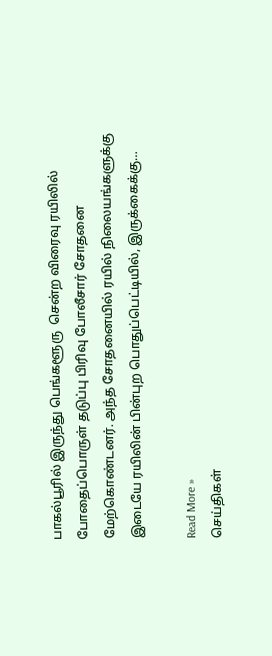பாகல்பூரில் இருந்து பெங்களூரு  சென்ற விரைவு ரயிலில் போதைப்பொருள் தடுப்பு பிரிவு போலீசார் சோதனை மேற்கொண்டனர். அந்த சோதனையில் ரயில் நிலையங்களுக்கு இடையே ரயிலின் பின்புற பொதுப்பெட்டியில், இருக்கைக்கு…

Read More »
செய்திகள்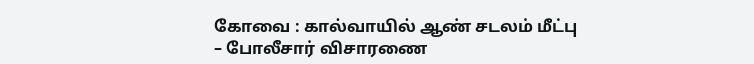கோவை : கால்வாயில் ஆண் சடலம் மீட்பு – போலீசார் விசாரணை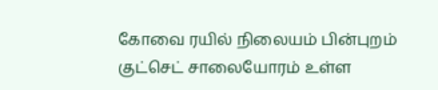கோவை ரயில் நிலையம் பின்புறம் குட்செட் சாலையோரம் உள்ள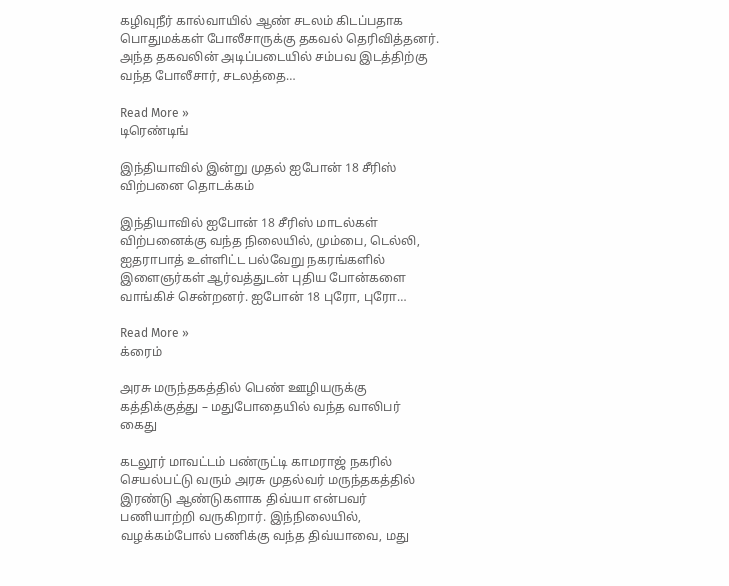கழிவுநீர் கால்வாயில் ஆண் சடலம் கிடப்பதாக பொதுமக்கள் போலீசாருக்கு தகவல் தெரிவித்தனர். அந்த தகவலின் அடிப்படையில் சம்பவ இடத்திற்கு வந்த போலீசார், சடலத்தை…

Read More »
டிரெண்டிங்

இந்தியாவில் இன்று முதல் ஐபோன் 18 சீரிஸ் விற்பனை தொடக்கம்

இந்தியாவில் ஐபோன் 18 சீரிஸ் மாடல்கள் விற்பனைக்கு வந்த நிலையில், மும்பை, டெல்லி, ஐதராபாத் உள்ளிட்ட பல்வேறு நகரங்களில் இளைஞர்கள் ஆர்வத்துடன் புதிய போன்களை வாங்கிச் சென்றனர். ஐபோன் 18 புரோ, புரோ…

Read More »
க்ரைம்

அரசு மருந்தகத்தில் பெண் ஊழியருக்கு கத்திக்குத்து – மதுபோதையில் வந்த வாலிபர் கைது

கடலூர் மாவட்டம் பண்ருட்டி காமராஜ் நகரில் செயல்பட்டு வரும் அரசு முதல்வர் மருந்தகத்தில் இரண்டு ஆண்டுகளாக திவ்யா என்பவர் பணியாற்றி வருகிறார். இந்நிலையில், வழக்கம்போல் பணிக்கு வந்த திவ்யாவை, மது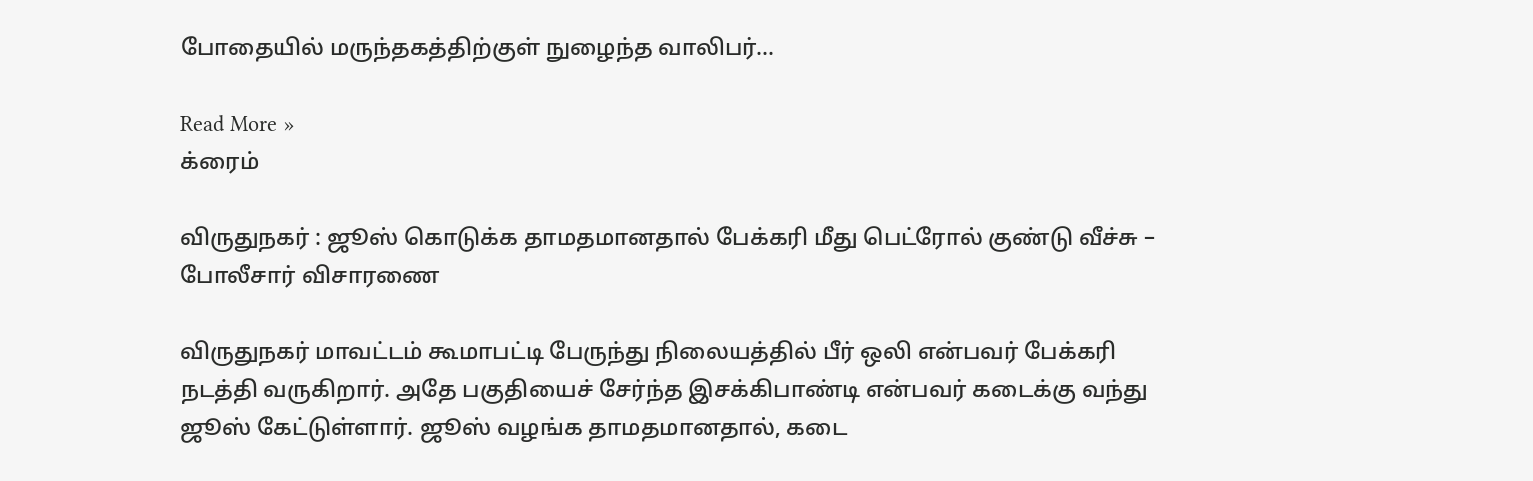போதையில் மருந்தகத்திற்குள் நுழைந்த வாலிபர்…

Read More »
க்ரைம்

விருதுநகர் : ஜூஸ் கொடுக்க தாமதமானதால் பேக்கரி மீது பெட்ரோல் குண்டு வீச்சு – போலீசார் விசாரணை

விருதுநகர் மாவட்டம் கூமாபட்டி பேருந்து நிலையத்தில் பீர் ஒலி என்பவர் பேக்கரி நடத்தி வருகிறார். அதே பகுதியைச் சேர்ந்த இசக்கிபாண்டி என்பவர் கடைக்கு வந்து ஜூஸ் கேட்டுள்ளார். ஜூஸ் வழங்க தாமதமானதால், கடை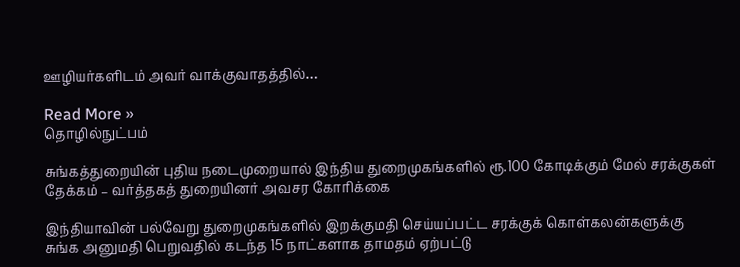ஊழியர்களிடம் அவர் வாக்குவாதத்தில்…

Read More »
தொழில்நுட்பம்

சுங்கத்துறையின் புதிய நடைமுறையால் இந்திய துறைமுகங்களில் ரூ.100 கோடிக்கும் மேல் சரக்குகள் தேக்கம் – வர்த்தகத் துறையினர் அவசர கோரிக்கை

இந்தியாவின் பல்வேறு துறைமுகங்களில் இறக்குமதி செய்யப்பட்ட சரக்குக் கொள்கலன்களுக்கு சுங்க அனுமதி பெறுவதில் கடந்த 15 நாட்களாக தாமதம் ஏற்பட்டு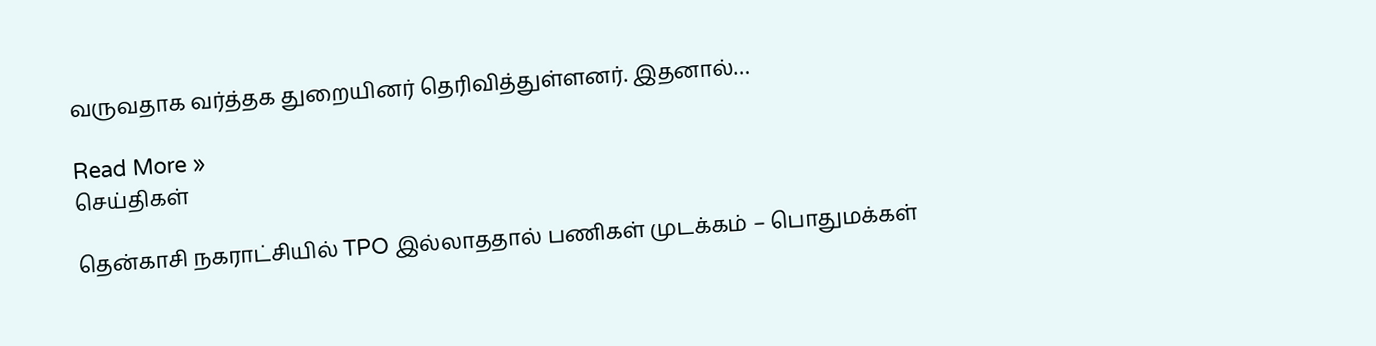வருவதாக வர்த்தக துறையினர் தெரிவித்துள்ளனர். இதனால்…

Read More »
செய்திகள்

தென்காசி நகராட்சியில் TPO இல்லாததால் பணிகள் முடக்கம் – பொதுமக்கள்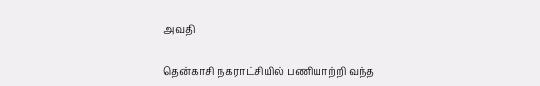அவதி

தென்காசி நகராட்சியில் பணியாற்றி வந்த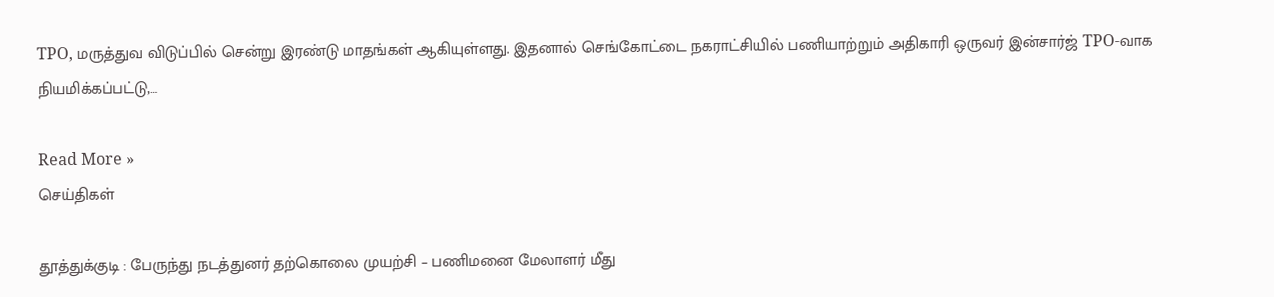TPO, மருத்துவ விடுப்பில் சென்று இரண்டு மாதங்கள் ஆகியுள்ளது. இதனால் செங்கோட்டை நகராட்சியில் பணியாற்றும் அதிகாரி ஒருவர் இன்சார்ஜ் TPO-வாக நியமிக்கப்பட்டு,…

Read More »
செய்திகள்

தூத்துக்குடி : பேருந்து நடத்துனர் தற்கொலை முயற்சி – பணிமனை மேலாளர் மீது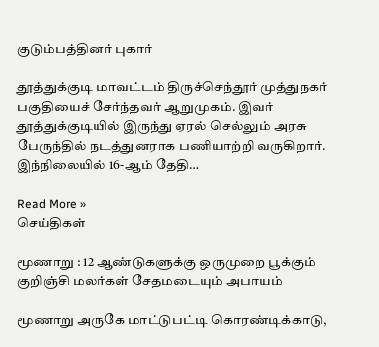குடும்பத்தினர் புகார்

தூத்துக்குடி மாவட்டம் திருச்செந்தூர் முத்துநகர் பகுதியைச் சேர்ந்தவர் ஆறுமுகம். இவர் தூத்துக்குடியில் இருந்து ஏரல் செல்லும் அரசு பேருந்தில் நடத்துனராக பணியாற்றி வருகிறார். இந்நிலையில் 16-ஆம் தேதி…

Read More »
செய்திகள்

மூணாறு : 12 ஆண்டுகளுக்கு ஒருமுறை பூக்கும் குறிஞ்சி மலர்கள் சேதமடையும் அபாயம்

மூணாறு அருகே மாட்டுபட்டி கொரண்டிக்காடு,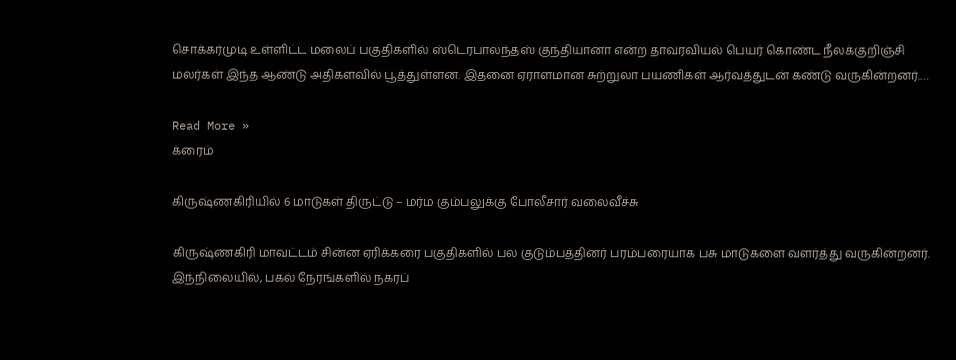சொக்கர்முடி உள்ளிட்ட மலைப் பகுதிகளில் ஸ்டெரபாலந்தஸ் குந்தியானா என்ற தாவரவியல் பெயர் கொண்ட நீலக்குறிஞ்சி மலர்கள் இந்த ஆண்டு அதிகளவில் பூத்துள்ளன. இதனை ஏராளமான சுற்றுலா பயணிகள் ஆர்வத்துடன் கண்டு வருகின்றனர்.…

Read More »
க்ரைம்

கிருஷ்ணகிரியில் 6 மாடுகள் திருட்டு – மர்ம கும்பலுக்கு போலீசார் வலைவீச்சு

கிருஷ்ணகிரி மாவட்டம் சின்ன ஏரிக்கரை பகுதிகளில் பல குடும்பத்தினர் பரம்பரையாக பசு மாடுகளை வளர்த்து வருகின்றனர். இந்நிலையில், பகல் நேரங்களில் நகரப்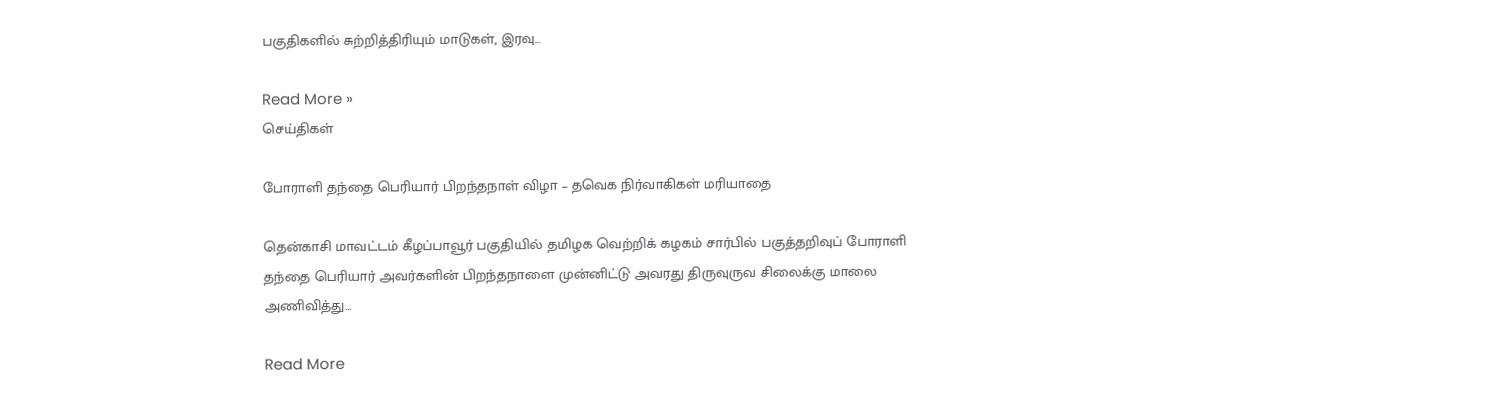பகுதிகளில் சுற்றித்திரியும் மாடுகள், இரவு…

Read More »
செய்திகள்

போராளி தந்தை பெரியார் பிறந்தநாள் விழா – தவெக நிர்வாகிகள் மரியாதை

தென்காசி மாவட்டம் கீழப்பாவூர் பகுதியில் தமிழக வெற்றிக் கழகம் சார்பில் பகுத்தறிவுப் போராளி தந்தை பெரியார் அவர்களின் பிறந்தநாளை முன்னிட்டு அவரது திருவுருவ சிலைக்கு மாலை அணிவித்து…

Read More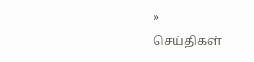»
செய்திகள்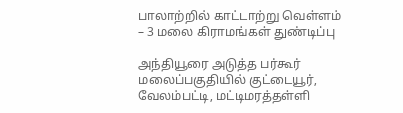பாலாற்றில் காட்டாற்று வெள்ளம் – 3 மலை கிராமங்கள் துண்டிப்பு

அந்தியூரை அடுத்த பர்கூர் மலைப்பகுதியில் குட்டையூர், வேலம்பட்டி, மட்டிமரத்தள்ளி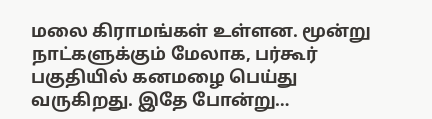மலை கிராமங்கள் உள்ளன. மூன்று நாட்களுக்கும் மேலாக, பர்கூர் பகுதியில் கனமழை பெய்து வருகிறது. இதே போன்று…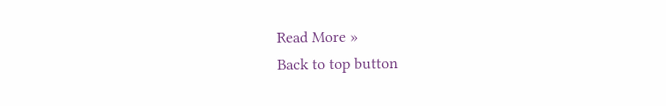Read More »
Back to top button